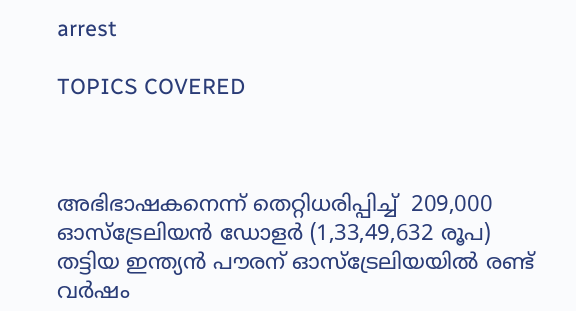arrest

TOPICS COVERED



അഭിഭാഷകനെന്ന് തെറ്റിധരിപ്പിച്ച്  209,000 ഓസ്ട്രേലിയന്‍ ഡോളര്‍ (1,33,49,632 രൂപ) തട്ടിയ ഇന്ത്യന്‍ പൗരന് ഓസ്ട്രേലിയയില്‍ രണ്ട് വര്‍ഷം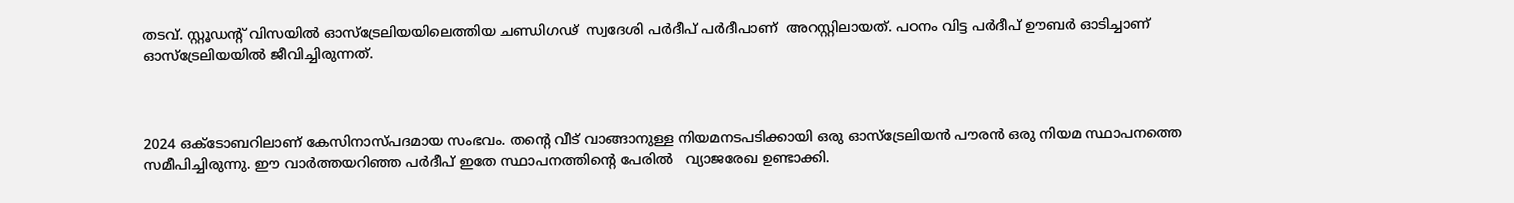തടവ്. സ്റ്റൂഡന്‍റ് വിസയില്‍ ഓസ്ട്രേലിയയിലെത്തിയ ചണ്ഡിഗഢ്  സ്വദേശി പര്‍ദീപ് പര്‍ദീപാണ്  അറസ്റ്റിലായത്. പഠനം വിട്ട പര്‍ദീപ് ഊബര്‍ ഓടിച്ചാണ് ഓസ്ട്രേലിയയില്‍ ജീവിച്ചിരുന്നത്.



2024 ഒക്ടോബറിലാണ് കേസിനാസ്പദമായ സംഭവം. തന്‍റെ വീട് വാങ്ങാനുള്ള നിയമനടപടിക്കായി ഒരു ഓസ്ട്രേലിയന്‍ പൗരന്‍ ഒരു നിയമ സ്ഥാപനത്തെ സമീപിച്ചിരുന്നു. ഈ വാര്‍ത്തയറിഞ്ഞ പര്‍ദീപ് ഇതേ സ്ഥാപനത്തിന്‍റെ പേരില്‍   വ്യാജരേഖ ഉണ്ടാക്കി.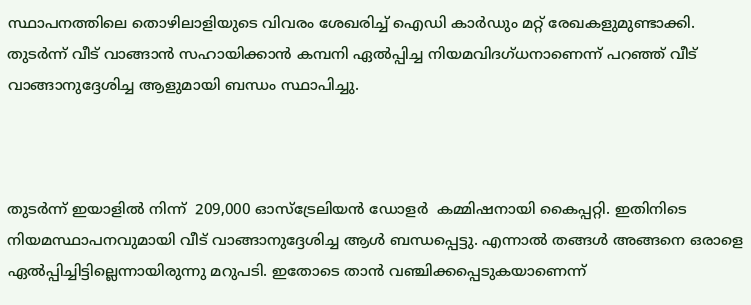സ്ഥാപനത്തിലെ തൊഴിലാളിയുടെ വിവരം ശേഖരിച്ച് ഐഡി കാര്‍ഡും മറ്റ് രേഖകളുമുണ്ടാക്കി. തുടര്‍ന്ന് വീട് വാങ്ങാന്‍ സഹായിക്കാന്‍ കമ്പനി ഏല്‍പ്പിച്ച നിയമവിദഗ്ധനാണെന്ന് പറഞ്ഞ് വീട് വാങ്ങാനുദ്ദേശിച്ച ആളുമായി ബന്ധം സ്ഥാപിച്ചു.



തുടര്‍ന്ന് ഇയാളില്‍ നിന്ന്  209,000 ഓസ്ട്രേലിയന്‍ ഡോളര്‍  കമ്മിഷനായി കൈപ്പറ്റി. ഇതിനിടെ നിയമസ്ഥാപനവുമായി വീട് വാങ്ങാനുദ്ദേശിച്ച ആള്‍ ബന്ധപ്പെട്ടു. എന്നാല്‍ തങ്ങള്‍ അങ്ങനെ ഒരാളെ ഏല്‍പ്പിച്ചിട്ടില്ലെന്നായിരുന്നു മറുപടി. ഇതോടെ താന്‍ വഞ്ചിക്കപ്പെടുകയാണെന്ന്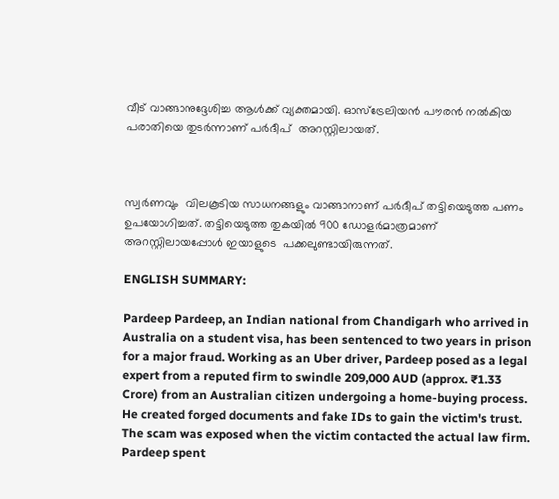വീട് വാങ്ങാനുദ്ദേശിച്ച ആള്‍ക്ക് വ്യക്തമായി. ഓസ്ട്രേലിയന്‍ പൗരന്‍ നല്‍കിയ പരാതിയെ തുടര്‍ന്നാണ് പര്‍ദീപ്  അറസ്റ്റിലായത്.



സ്വര്‍ണവും  വിലകൂടിയ സാധനങ്ങളും വാങ്ങാനാണ് പര്‍ദീപ് തട്ടിയെടുത്ത പണം ഉപയോഗിച്ചത്. തട്ടിയെടുത്ത തുകയില്‍ 900 ഡോളര്‍മാത്രമാണ് അറസ്റ്റിലായപ്പോള്‍ ഇയാളുടെ  പക്കലുണ്ടായിരുന്നത്.

ENGLISH SUMMARY:

Pardeep Pardeep, an Indian national from Chandigarh who arrived in Australia on a student visa, has been sentenced to two years in prison for a major fraud. Working as an Uber driver, Pardeep posed as a legal expert from a reputed firm to swindle 209,000 AUD (approx. ₹1.33 Crore) from an Australian citizen undergoing a home-buying process. He created forged documents and fake IDs to gain the victim's trust. The scam was exposed when the victim contacted the actual law firm. Pardeep spent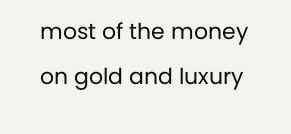most of the money on gold and luxury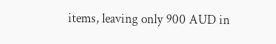items, leaving only 900 AUD in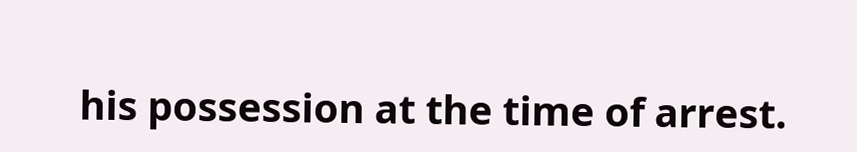his possession at the time of arrest.